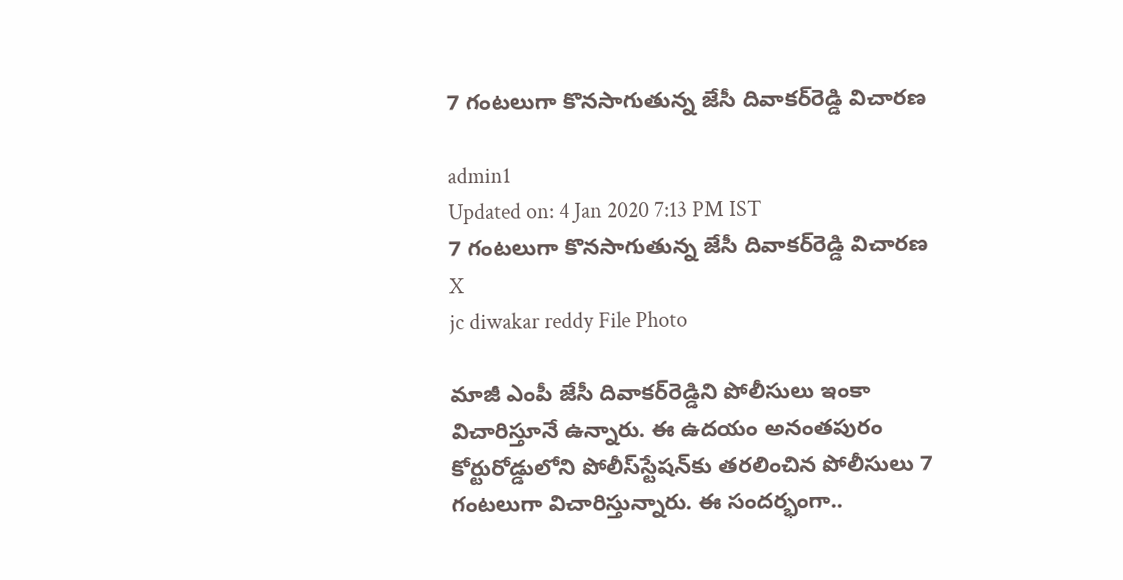7 గంటలుగా కొనసాగుతున్న జేసీ దివాకర్‌రెడ్డి విచారణ

admin1
Updated on: 4 Jan 2020 7:13 PM IST
7 గంటలుగా కొనసాగుతున్న జేసీ దివాకర్‌రెడ్డి విచారణ
X
jc diwakar reddy File Photo

మాజీ ఎంపీ జేసీ దివాకర్‌రెడ్డిని పోలీసులు ఇంకా విచారిస్తూనే ఉన్నారు. ఈ ఉదయం అనంతపురం కోర్టురోడ్డులోని పోలీస్‌స్టేషన్‌కు తరలించిన పోలీసులు 7 గంటలుగా విచారిస్తున్నారు. ఈ సందర్భంగా..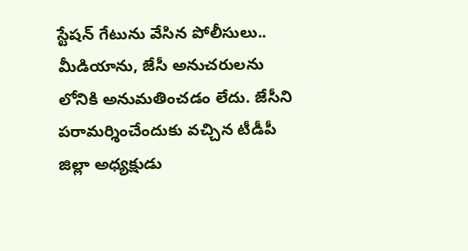స్టేషన్‌ గేటును వేసిన పోలీసులు.. మీడియాను, జేసీ అనుచరులను లోనికి అనుమతించడం లేదు. జేసీని పరామర్శించేందుకు వచ్చిన టీడీపీ జిల్లా అధ్యక్షుడు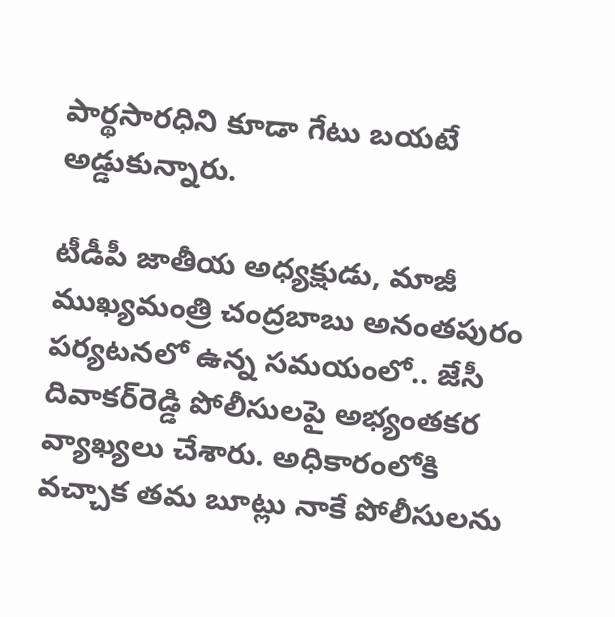పార్థసారధిని కూడా గేటు బయటే అడ్డుకున్నారు.

టీడీపీ జాతీయ అధ్యక్షుడు, మాజీ ముఖ్యమంత్రి చంద్రబాబు అనంతపురం పర్యటనలో ఉన్న సమయంలో.. జేసీ దివాకర్‌రెడ్డి పోలీసులపై అభ్యంతకర వ్యాఖ్యలు చేశారు. అధికారంలోకి వచ్చాక తమ బూట్లు నాకే పోలీసులను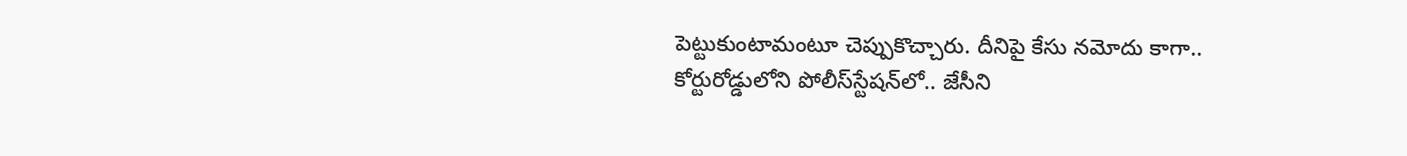పెట్టుకుంటామంటూ చెప్పుకొచ్చారు. దీనిపై కేసు నమోదు కాగా.. కోర్టురోడ్డులోని పోలీస్‌స్టేషన్‌లో.. జేసీని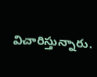విచారిస్తున్నారు.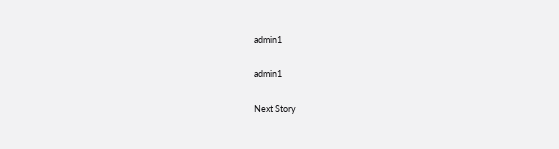admin1

admin1

Next Story